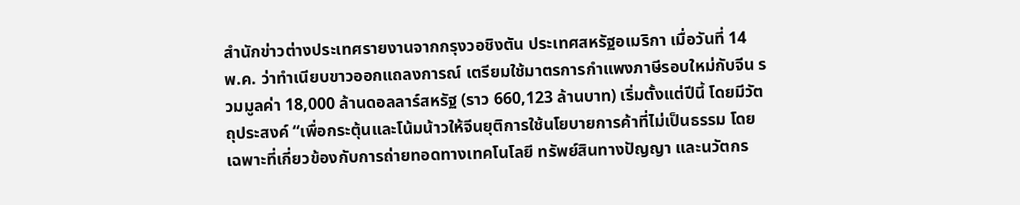สำนักข่าวต่างประเทศรายงานจากกรุงวอชิงตัน ประเทศสหรัฐอเมริกา เมื่อวันที่ 14 พ.ค. ว่าทำเนียบขาวออกแถลงการณ์ เตรียมใช้มาตรการกำแพงภาษีรอบใหม่กับจีน รวมมูลค่า 18,000 ล้านดอลลาร์สหรัฐ (ราว 660,123 ล้านบาท) เริ่มตั้งแต่ปีนี้ โดยมีวัตถุประสงค์ “เพื่อกระตุ้นและโน้มน้าวให้จีนยุติการใช้นโยบายการค้าที่ไม่เป็นธรรม โดยเฉพาะที่เกี่ยวข้องกับการถ่ายทอดทางเทคโนโลยี ทรัพย์สินทางปัญญา และนวัตกร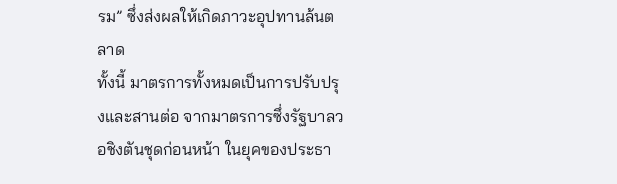รม” ซึ่งส่งผลให้เกิดภาวะอุปทานล้นตลาด
ทั้งนี้ มาตรการทั้งหมดเป็นการปรับปรุงและสานต่อ จากมาตรการซึ่งรัฐบาลวอชิงตันชุดก่อนหน้า ในยุคของประธา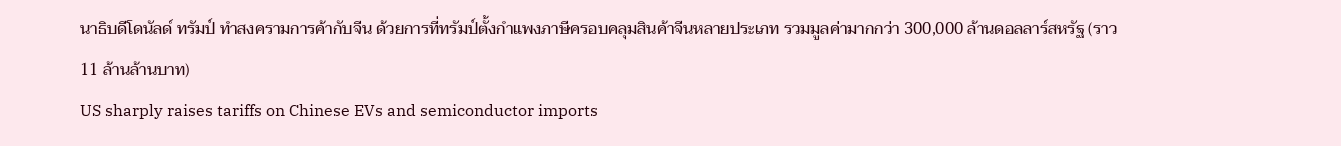นาธิบดีโดนัลด์ ทรัมป์ ทำสงครามการค้ากับจีน ด้วยการที่ทรัมป์ตั้งกำแพงภาษีครอบคลุมสินค้าจีนหลายประเภท รวมมูลค่ามากกว่า 300,000 ล้านดอลลาร์สหรัฐ (ราว 11 ล้านล้านบาท)
US sharply raises tariffs on Chinese EVs and semiconductor imports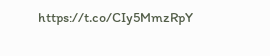https://t.co/CIy5MmzRpY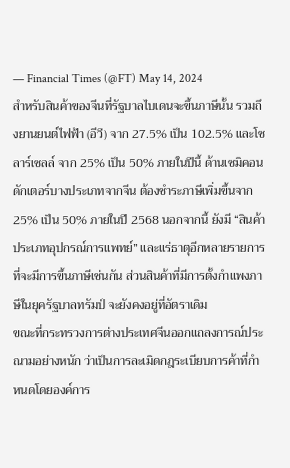— Financial Times (@FT) May 14, 2024
สำหรับสินค้าของจีนที่รัฐบาลไบเดนจะขึ้นภาษีนั้น รวมถึงยานยนต์ไฟฟ้า (อีวี) จาก 27.5% เป็น 102.5% และโซลาร์เซลล์ จาก 25% เป็น 50% ภายในปีนี้ ด้านเซมิคอนดักเตอร์บางประเภทจากจีน ต้องชำระภาษีเพิ่มขึ้นจาก 25% เป็น 50% ภายในปี 2568 นอกจากนี้ ยังมี “สินค้าประเภทอุปกรณ์การแพทย์” และแร่ธาตุอีกหลายรายการ ที่จะมีการขึ้นภาษีเช่นกัน ส่วนสินค้าที่มีการตั้งกำแพงภาษีในยุครัฐบาลทรัมป์ จะยังคงอยู่ที่อัตราเดิม
ขณะที่กระทรวงการต่างประเทศจีนออกแถลงการณ์ประณามอย่างหนัก ว่าเป็นการละเมิดกฎระเบียบการค้าที่กำหนดโดยองค์การ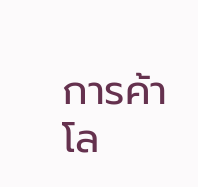การค้าโล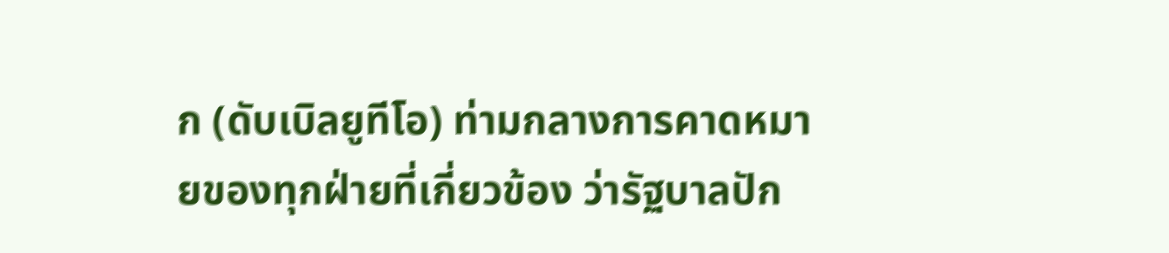ก (ดับเบิลยูทีโอ) ท่ามกลางการคาดหมายของทุกฝ่ายที่เกี่ยวข้อง ว่ารัฐบาลปัก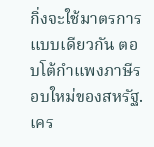กิ่งจะใช้มาตรการแบบเดียวกัน ตอบโต้กำแพงภาษีรอบใหม่ของสหรัฐ.
เคร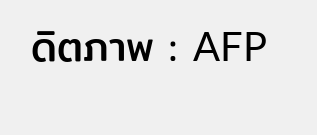ดิตภาพ : AFP